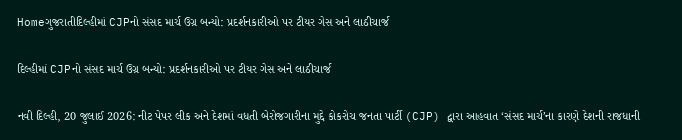Homeગુજરાતીદિલ્હીમાં CJPનો સંસદ માર્ચ ઉગ્ર બન્યો: પ્રદર્શનકારીઓ પર ટીયર ગેસ અને લાઠીચાર્જ

દિલ્હીમાં CJPનો સંસદ માર્ચ ઉગ્ર બન્યો: પ્રદર્શનકારીઓ પર ટીયર ગેસ અને લાઠીચાર્જ

નવી દિલ્હી, 20 જુલાઈ 2026: નીટ પેપર લીક અને દેશમાં વધતી બેરોજગારીના મુદ્દે કોકરોચ જનતા પાર્ટી (CJP) દ્વારા આહવાત ‘સંસદ માર્ચ’ના કારણે દેશની રાજધાની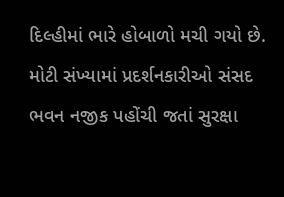દિલ્હીમાં ભારે હોબાળો મચી ગયો છે. મોટી સંખ્યામાં પ્રદર્શનકારીઓ સંસદ ભવન નજીક પહોંચી જતાં સુરક્ષા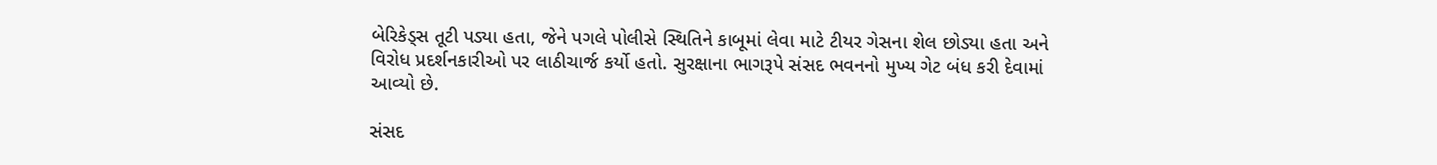બેરિકેડ્સ તૂટી પડ્યા હતા, જેને પગલે પોલીસે સ્થિતિને કાબૂમાં લેવા માટે ટીયર ગેસના શેલ છોડ્યા હતા અને વિરોધ પ્રદર્શનકારીઓ પર લાઠીચાર્જ કર્યો હતો. સુરક્ષાના ભાગરૂપે સંસદ ભવનનો મુખ્ય ગેટ બંધ કરી દેવામાં આવ્યો છે.

સંસદ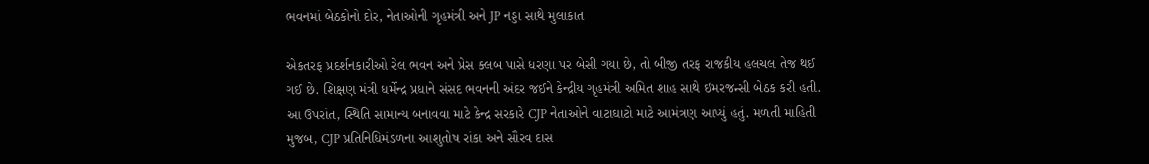ભવનમાં બેઠકોનો દોર, નેતાઓની ગૃહમંત્રી અને JP નડ્ડા સાથે મુલાકાત

એકતરફ પ્રદર્શનકારીઓ રેલ ભવન અને પ્રેસ ક્લબ પાસે ધરણા પર બેસી ગયા છે, તો બીજી તરફ રાજકીય હલચલ તેજ થઈ ગઈ છે. શિક્ષણ મંત્રી ધર્મેન્દ્ર પ્રધાને સંસદ ભવનની અંદર જઈને કેન્દ્રીય ગૃહમંત્રી અમિત શાહ સાથે ઇમરજન્સી બેઠક કરી હતી. આ ઉપરાંત, સ્થિતિ સામાન્ય બનાવવા માટે કેન્દ્ર સરકારે CJP નેતાઓને વાટાઘાટો માટે આમંત્રણ આપ્યું હતું. મળતી માહિતી મુજબ, CJP પ્રતિનિધિમંડળના આશુતોષ રાંકા અને સૌરવ દાસ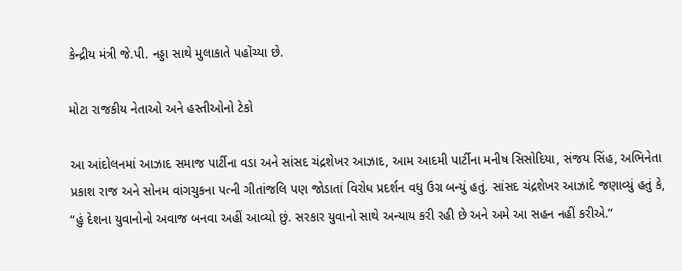કેન્દ્રીય મંત્રી જે.પી. નડ્ડા સાથે મુલાકાતે પહોંચ્યા છે.

મોટા રાજકીય નેતાઓ અને હસ્તીઓનો ટેકો

આ આંદોલનમાં આઝાદ સમાજ પાર્ટીના વડા અને સાંસદ ચંદ્રશેખર આઝાદ, આમ આદમી પાર્ટીના મનીષ સિસોદિયા, સંજય સિંહ, અભિનેતા પ્રકાશ રાજ અને સોનમ વાંગચુકના પત્ની ગીતાંજલિ પણ જોડાતાં વિરોધ પ્રદર્શન વધુ ઉગ્ર બન્યું હતું. સાંસદ ચંદ્રશેખર આઝાદે જણાવ્યું હતું કે, “હું દેશના યુવાનોનો અવાજ બનવા અહીં આવ્યો છું. સરકાર યુવાનો સાથે અન્યાય કરી રહી છે અને અમે આ સહન નહીં કરીએ.”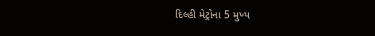દિલ્હી મેટ્રોના 5 મુખ્ય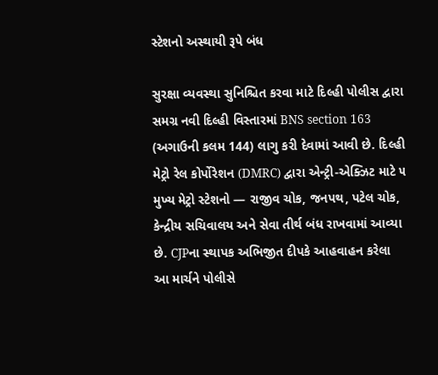સ્ટેશનો અસ્થાયી રૂપે બંધ

સુરક્ષા વ્યવસ્થા સુનિશ્ચિત કરવા માટે દિલ્હી પોલીસ દ્વારા સમગ્ર નવી દિલ્હી વિસ્તારમાં BNS section 163 (અગાઉની કલમ 144) લાગુ કરી દેવામાં આવી છે. દિલ્હી મેટ્રો રેલ કોર્પોરેશન (DMRC) દ્વારા એન્ટ્રી-એક્ઝિટ માટે ૫ મુખ્ય મેટ્રો સ્ટેશનો — રાજીવ ચોક, જનપથ, પટેલ ચોક, કેન્દ્રીય સચિવાલય અને સેવા તીર્થ બંધ રાખવામાં આવ્યા છે. CJPના સ્થાપક અભિજીત દીપકે આહવાહન કરેલા આ માર્ચને પોલીસે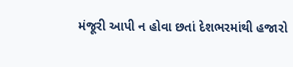મંજૂરી આપી ન હોવા છતાં દેશભરમાંથી હજારો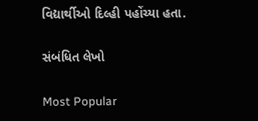વિદ્યાર્થીઓ દિલ્હી પહોંચ્યા હતા.

સંબંધિત લેખો

Most Popular